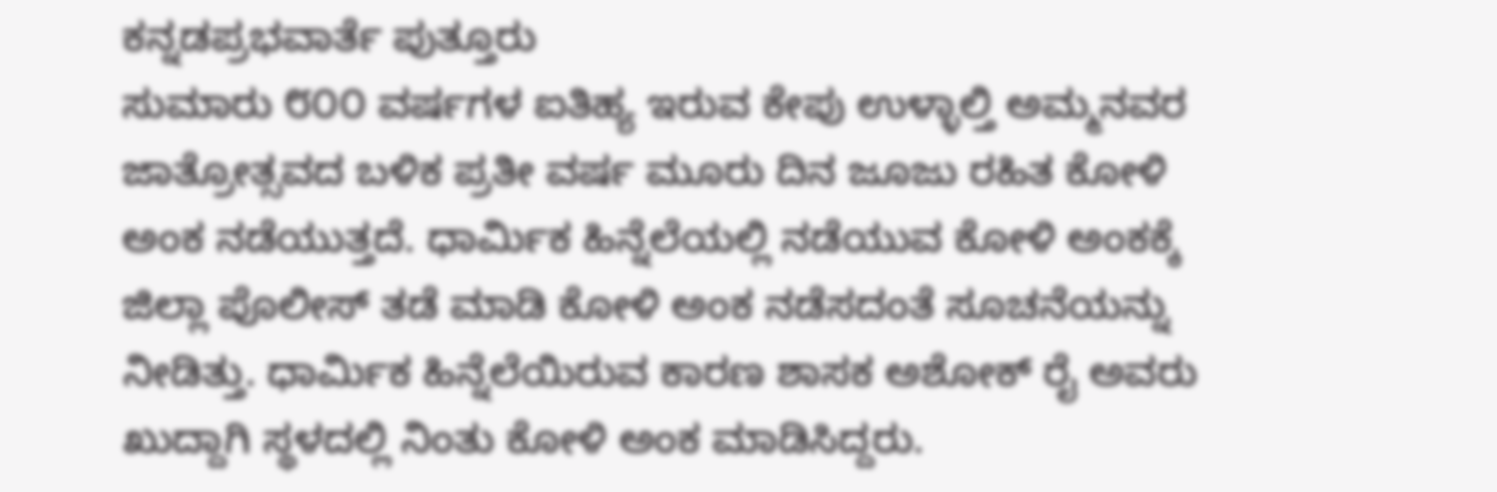ಕನ್ನಡಪ್ರಭವಾರ್ತೆ ಪುತ್ತೂರು
ಸುಮಾರು ೮೦೦ ವರ್ಷಗಳ ಐತಿಹ್ಯ ಇರುವ ಕೇಪು ಉಳ್ಳಾಲ್ತಿ ಅಮ್ಮನವರ ಜಾತ್ರೋತ್ಸವದ ಬಳಿಕ ಪ್ರತೀ ವರ್ಷ ಮೂರು ದಿನ ಜೂಜು ರಹಿತ ಕೋಳಿ ಅಂಕ ನಡೆಯುತ್ತದೆ. ಧಾರ್ಮಿಕ ಹಿನ್ನೆಲೆಯಲ್ಲಿ ನಡೆಯುವ ಕೋಳಿ ಅಂಕಕ್ಕೆ ಜಿಲ್ಲಾ ಪೊಲೀಸ್ ತಡೆ ಮಾಡಿ ಕೋಳಿ ಅಂಕ ನಡೆಸದಂತೆ ಸೂಚನೆಯನ್ನು ನೀಡಿತ್ತು. ಧಾರ್ಮಿಕ ಹಿನ್ನೆಲೆಯಿರುವ ಕಾರಣ ಶಾಸಕ ಅಶೋಕ್ ರೈ ಅವರು ಖುದ್ದಾಗಿ ಸ್ಥಳದಲ್ಲಿ ನಿಂತು ಕೋಳಿ ಅಂಕ ಮಾಡಿಸಿದ್ದರು.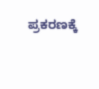ಪ್ರಕರಣಕ್ಕೆ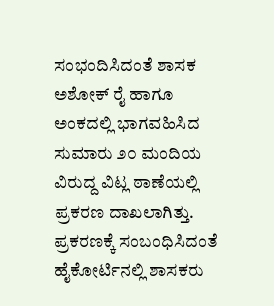ಸಂಭಂದಿಸಿದಂತೆ ಶಾಸಕ ಅಶೋಕ್ ರೈ ಹಾಗೂ ಅಂಕದಲ್ಲಿ ಭಾಗವಹಿಸಿದ ಸುಮಾರು ೨೦ ಮಂದಿಯ ವಿರುದ್ದ ವಿಟ್ಲ ಠಾಣೆಯಲ್ಲಿ ಪ್ರಕರಣ ದಾಖಲಾಗಿತ್ತು. ಪ್ರಕರಣಕ್ಕೆ ಸಂಬಂಧಿಸಿದಂತೆ ಹೈಕೋರ್ಟಿನಲ್ಲಿ ಶಾಸಕರು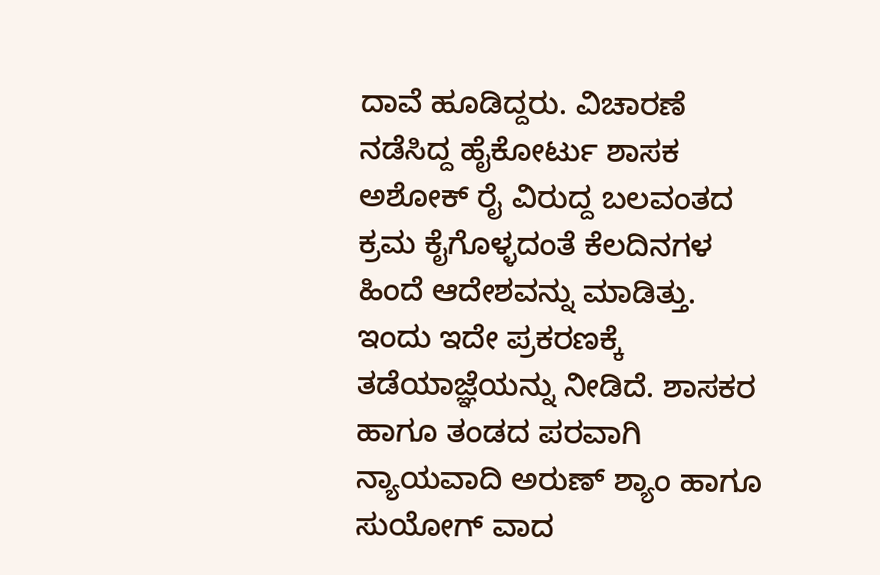ದಾವೆ ಹೂಡಿದ್ದರು. ವಿಚಾರಣೆ ನಡೆಸಿದ್ದ ಹೈಕೋರ್ಟು ಶಾಸಕ ಅಶೋಕ್ ರೈ ವಿರುದ್ದ ಬಲವಂತದ ಕ್ರಮ ಕೈಗೊಳ್ಳದಂತೆ ಕೆಲದಿನಗಳ ಹಿಂದೆ ಆದೇಶವನ್ನು ಮಾಡಿತ್ತು. ಇಂದು ಇದೇ ಪ್ರಕರಣಕ್ಕೆ ತಡೆಯಾಜ್ಞೆಯನ್ನು ನೀಡಿದೆ. ಶಾಸಕರ ಹಾಗೂ ತಂಡದ ಪರವಾಗಿ ನ್ಯಾಯವಾದಿ ಅರುಣ್ ಶ್ಯಾಂ ಹಾಗೂ ಸುಯೋಗ್ ವಾದ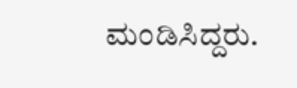ಮಂಡಿಸಿದ್ದರು.